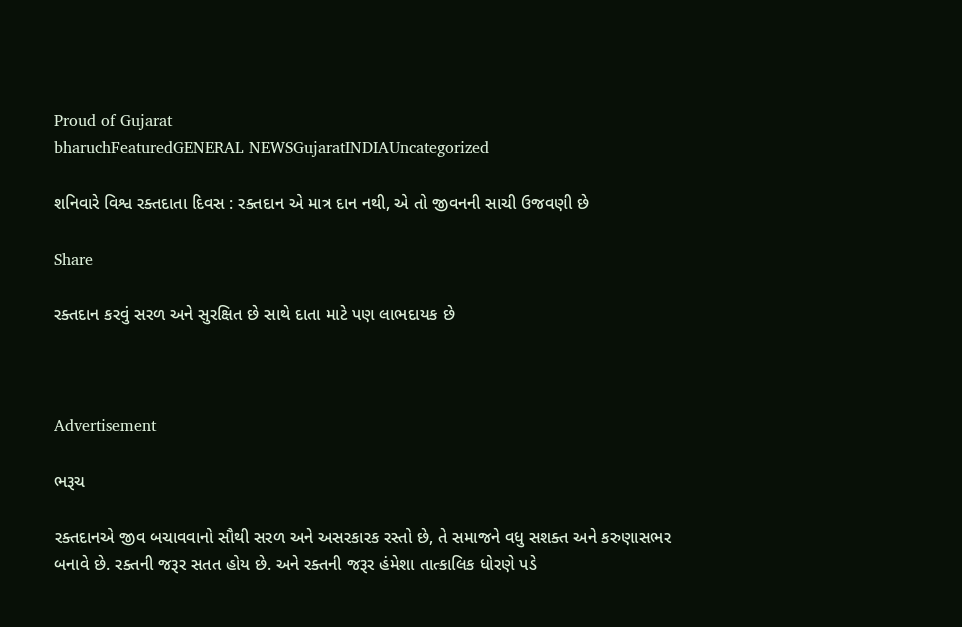Proud of Gujarat
bharuchFeaturedGENERAL NEWSGujaratINDIAUncategorized

શનિવારે વિશ્વ રક્તદાતા દિવસ : રક્તદાન એ માત્ર દાન નથી, એ તો જીવનની સાચી ઉજવણી છે

Share

રક્તદાન કરવું સરળ અને સુરક્ષિત છે સાથે દાતા માટે પણ લાભદાયક છે



Advertisement

ભરૂચ

રક્તદાનએ જીવ બચાવવાનો સૌથી સરળ અને અસરકારક રસ્તો છે, તે સમાજને વધુ સશક્ત અને કરુણાસભર બનાવે છે. રક્તની જરૂર સતત હોય છે. અને રક્તની જરૂર હંમેશા તાત્કાલિક ધોરણે પડે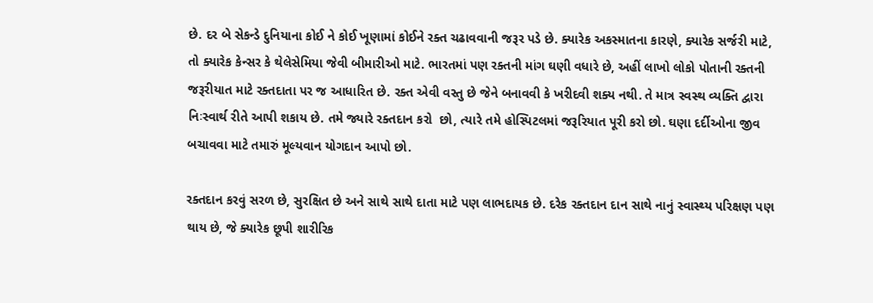છે. દર બે સેકન્ડે દુનિયાના કોઈ ને કોઈ ખૂણામાં કોઈને રક્ત ચઢાવવાની જરૂર પડે છે. ક્યારેક અકસ્માતના કારણે, ક્યારેક સર્જરી માટે, તો ક્યારેક કેન્સર કે થેલેસેમિયા જેવી બીમારીઓ માટે. ભારતમાં પણ રક્તની માંગ ઘણી વધારે છે, અહીં લાખો લોકો પોતાની રક્તની જરૂરીયાત માટે રક્તદાતા પર જ આધારિત છે. રક્ત એવી વસ્તુ છે જેને બનાવવી કે ખરીદવી શક્ય નથી. તે માત્ર સ્વસ્થ વ્યક્તિ દ્વારા નિઃસ્વાર્થ રીતે આપી શકાય છે. તમે જ્યારે રક્તદાન કરો  છો, ત્યારે તમે હોસ્પિટલમાં જરૂરિયાત પૂરી કરો છો. ઘણા દર્દીઓના જીવ બચાવવા માટે તમારું મૂલ્યવાન યોગદાન આપો છો.

રક્તદાન કરવું સરળ છે, સુરક્ષિત છે અને સાથે સાથે દાતા માટે પણ લાભદાયક છે. દરેક રક્તદાન દાન સાથે નાનું સ્વાસ્થ્ય પરિક્ષણ પણ થાય છે, જે ક્યારેક છૂપી શારીરિક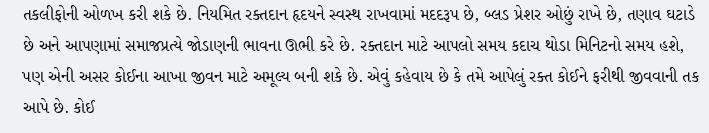તકલીફોની ઓળખ કરી શકે છે. નિયમિત રક્તદાન હૃદયને સ્વસ્થ રાખવામાં મદદરૂપ છે, બ્લડ પ્રેશર ઓછું રાખે છે, તણાવ ઘટાડે છે અને આપણામાં સમાજપ્રત્યે જોડાણની ભાવના ઊભી કરે છે. રક્તદાન માટે આપલો સમય કદાચ થોડા મિનિટનો સમય હશે, પણ એની અસર કોઈના આખા જીવન માટે અમૂલ્ય બની શકે છે. એવું કહેવાય છે કે તમે આપેલું રક્ત કોઈને ફરીથી જીવવાની તક આપે છે. કોઈ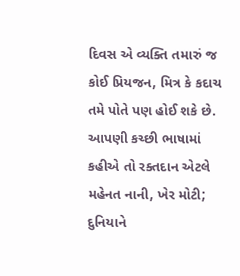દિવસ એ વ્યક્તિ તમારું જ કોઈ પ્રિયજન, મિત્ર કે કદાચ તમે પોતે પણ હોઈ શકે છે. આપણી કચ્છી ભાષામાં કહીએ તો રક્તદાન એટલે મહેનત નાની, ખેર મોટી; દુનિયાને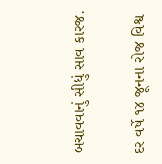બચાવવાનું સીધું સાવ કારજ.

દર વર્ષે ૧૪ જૂનના રોજ વિશ્વ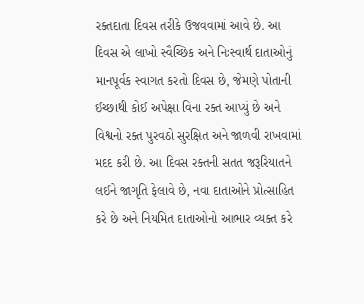રક્તદાતા દિવસ તરીકે ઉજવવામાં આવે છે. આ દિવસ એ લાખો સ્વૈચ્છિક અને નિઃસ્વાર્થ દાતાઓનું માનપૂર્વક સ્વાગત કરતો દિવસ છે, જેમણે પોતાની ઈચ્છાથી કોઈ અપેક્ષા વિના રક્ત આપ્યું છે અને વિશ્વનો રક્ત પુરવઠો સુરક્ષિત અને જાળવી રાખવામાં મદદ કરી છે. આ દિવસ રક્તની સતત જરૂરિયાતને લઈને જાગૃતિ ફેલાવે છે, નવા દાતાઓને પ્રોત્સાહિત કરે છે અને નિયમિત દાતાઓનો આભાર વ્યક્ત કરે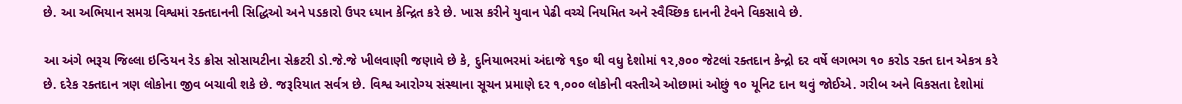છે. આ અભિયાન સમગ્ર વિશ્વમાં રક્તદાનની સિદ્ધિઓ અને પડકારો ઉપર ધ્યાન કેન્દ્રિત કરે છે. ખાસ કરીને યુવાન પેઢી વચ્ચે નિયમિત અને સ્વૈચ્છિક દાનની ટેવને વિકસાવે છે.

આ અંગે ભરૂચ જિલ્લા ઇન્ડિયન રેડ ક્રોસ સોસાયટીના સેક્રટરી ડો.જે.જે ખીલવાણી જણાવે છે કે, દુનિયાભરમાં અંદાજે ૧૬૦ થી વધુ દેશોમાં ૧૨,૭૦૦ જેટલાં રક્તદાન કેન્દ્રો દર વર્ષે લગભગ ૧૦ કરોડ રક્ત દાન એકત્ર કરે છે. દરેક રક્તદાન ત્રણ લોકોના જીવ બચાવી શકે છે. જરૂરિયાત સર્વત્ર છે. વિશ્વ આરોગ્ય સંસ્થાના સૂચન પ્રમાણે દર ૧,૦૦૦ લોકોની વસ્તીએ ઓછામાં ઓછું ૧૦ યૂનિટ દાન થવું જોઈએ. ગરીબ અને વિકસતા દેશોમાં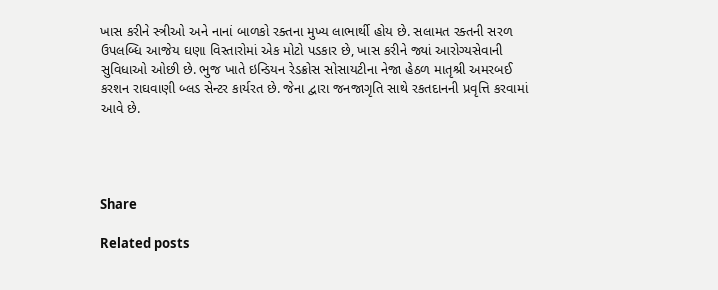ખાસ કરીને સ્ત્રીઓ અને નાનાં બાળકો રક્તના મુખ્ય લાભાર્થી હોય છે. સલામત રક્તની સરળ ઉપલબ્ધિ આજેય ઘણા વિસ્તારોમાં એક મોટો પડકાર છે, ખાસ કરીને જ્યાં આરોગ્યસેવાની સુવિધાઓ ઓછી છે. ભુજ ખાતે ઇન્ડિયન રેડક્રોસ સોસાયટીના નેજા હેઠળ માતૃશ્રી અમરબઈ કરશન રાઘવાણી બ્લડ સેન્ટર કાર્યરત છે. જેના દ્વારા જનજાગૃતિ સાથે રકતદાનની પ્રવૃત્તિ કરવામાં આવે છે.




Share

Related posts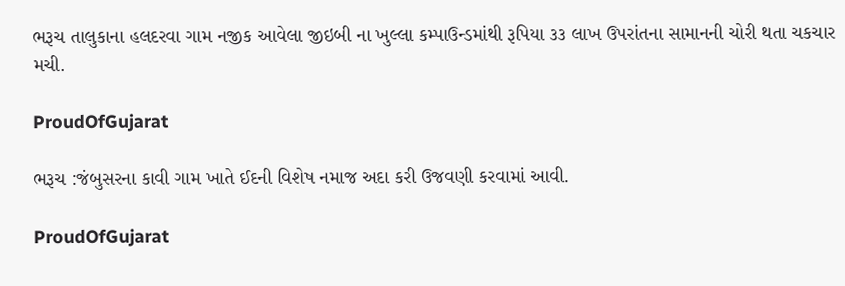ભરૂચ તાલુકાના હલદરવા ગામ નજીક આવેલા જીઇબી ના ખુલ્લા કમ્પાઉન્ડમાંથી રૂપિયા ૩૩ લાખ ઉપરાંતના સામાનની ચોરી થતા ચકચાર મચી.

ProudOfGujarat

ભરૂચ :જંબુસરના કાવી ગામ ખાતે ઈદની વિશેષ નમાજ અદા કરી ઉજવણી કરવામાં આવી.

ProudOfGujarat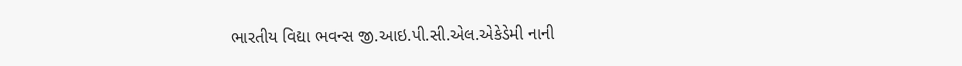ભારતીય વિદ્યા ભવન્સ જી.આઇ.પી.સી.એલ.એકેડેમી નાની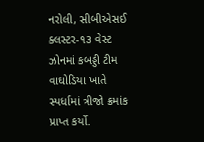નરોલી, સીબીએસઈ ક્લસ્ટર-૧૩ વેસ્ટ ઝોનમાં કબડ્ડી ટીમ વાઘોડિયા ખાતે સ્પર્ધામાં ત્રીજો ક્રમાંક પ્રાપ્ત કર્યો.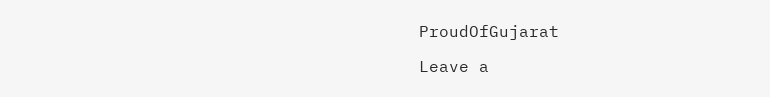ProudOfGujarat

Leave a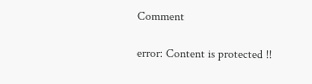Comment

error: Content is protected !!